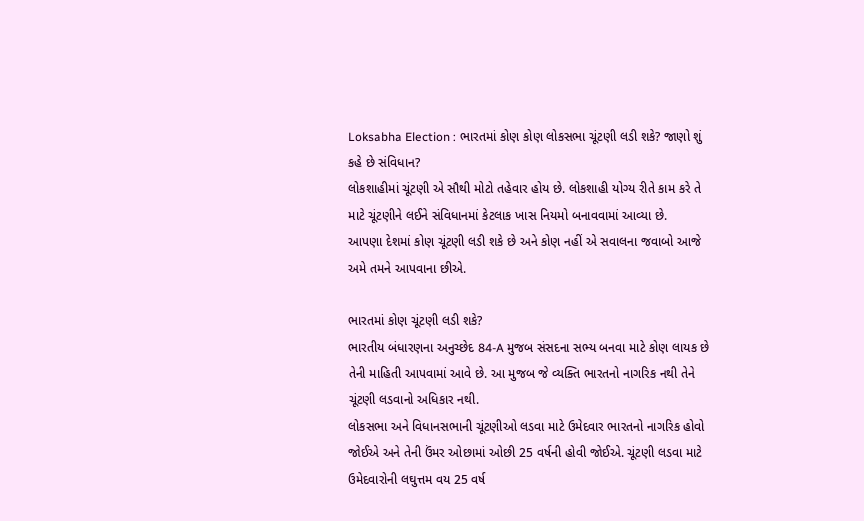Loksabha Election : ભારતમાં કોણ કોણ લોકસભા ચૂંટણી લડી શકે? જાણો શું કહે છે સંવિધાન?
લોકશાહીમાં ચૂંટણી એ સૌથી મોટો તહેવાર હોય છે. લોકશાહી યોગ્ય રીતે કામ કરે તે માટે ચૂંટણીને લઈને સંવિધાનમાં કેટલાક ખાસ નિયમો બનાવવામાં આવ્યા છે.
આપણા દેશમાં કોણ ચૂંટણી લડી શકે છે અને કોણ નહીં એ સવાલના જવાબો આજે અમે તમને આપવાના છીએ.

ભારતમાં કોણ ચૂંટણી લડી શકે?
ભારતીય બંધારણના અનુચ્છેદ 84-A મુજબ સંસદના સભ્ય બનવા માટે કોણ લાયક છે તેની માહિતી આપવામાં આવે છે. આ મુજબ જે વ્યક્તિ ભારતનો નાગરિક નથી તેને ચૂંટણી લડવાનો અધિકાર નથી.
લોકસભા અને વિધાનસભાની ચૂંટણીઓ લડવા માટે ઉમેદવાર ભારતનો નાગરિક હોવો જોઈએ અને તેની ઉંમર ઓછામાં ઓછી 25 વર્ષની હોવી જોઈએ. ચૂંટણી લડવા માટે ઉમેદવારોની લઘુત્તમ વય 25 વર્ષ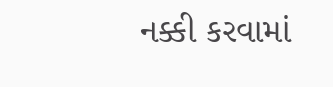નક્કી કરવામાં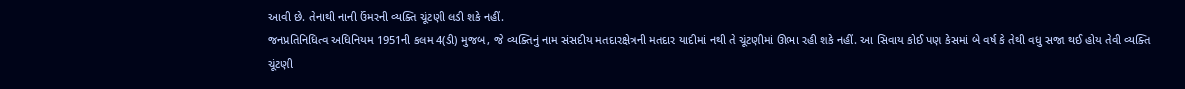આવી છે. તેનાથી નાની ઉંમરની વ્યક્તિ ચૂંટણી લડી શકે નહીં.
જનપ્રતિનિધિત્વ અધિનિયમ 1951ની કલમ 4(ડી) મુજબ, જે વ્યક્તિનું નામ સંસદીય મતદારક્ષેત્રની મતદાર યાદીમાં નથી તે ચૂંટણીમાં ઊભા રહી શકે નહીં. આ સિવાય કોઈ પણ કેસમાં બે વર્ષ કે તેથી વધુ સજા થઈ હોય તેવી વ્યક્તિ ચૂંટણી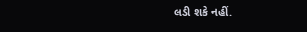લડી શકે નહીં.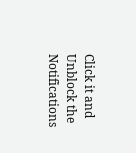Click it and Unblock the Notifications